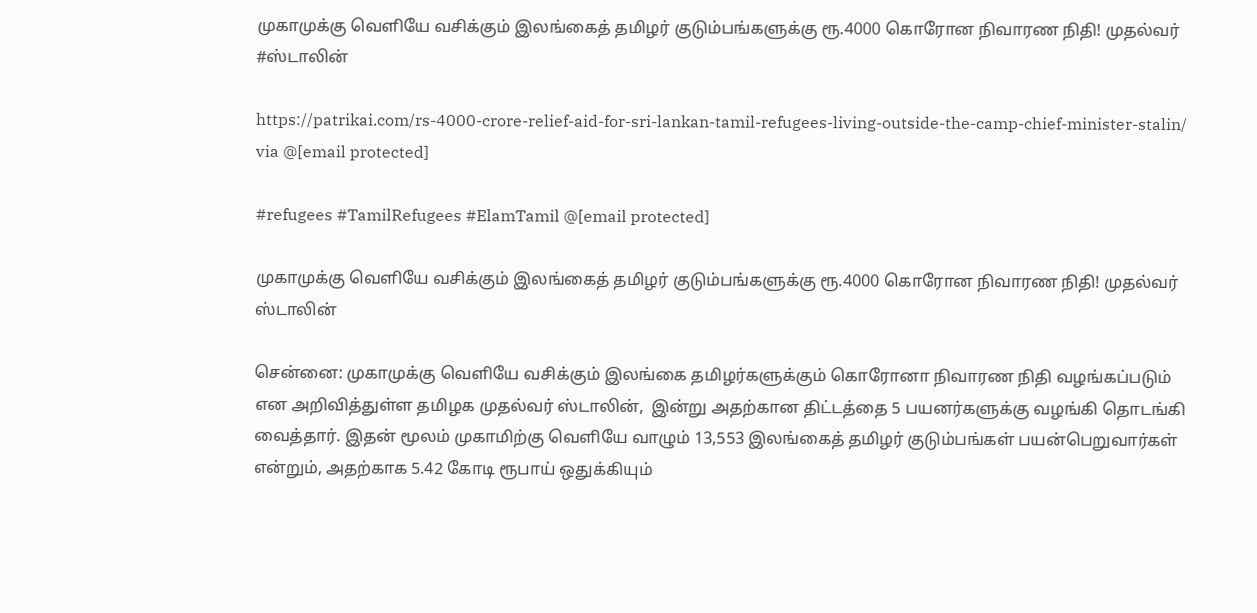முகாமுக்கு வெளியே வசிக்கும் இலங்கைத் தமிழர் குடும்பங்களுக்கு ரூ.4000 கொரோன நிவாரண நிதி! முதல்வர் #ஸ்டாலின்

https://patrikai.com/rs-4000-crore-relief-aid-for-sri-lankan-tamil-refugees-living-outside-the-camp-chief-minister-stalin/ via @[email protected]

#refugees #TamilRefugees #ElamTamil @[email protected]

முகாமுக்கு வெளியே வசிக்கும் இலங்கைத் தமிழர் குடும்பங்களுக்கு ரூ.4000 கொரோன நிவாரண நிதி! முதல்வர் ஸ்டாலின்

சென்னை: முகாமுக்கு வெளியே வசிக்கும் இலங்கை தமிழர்களுக்கும் கொரோனா நிவாரண நிதி வழங்கப்படும் என அறிவித்துள்ள தமிழக முதல்வர் ஸ்டாலின்,  இன்று அதற்கான திட்டத்தை 5 பயனர்களுக்கு வழங்கி தொடங்கி வைத்தார். இதன் மூலம் முகாமிற்கு வெளியே வாழும் 13,553 இலங்கைத் தமிழர் குடும்பங்கள் பயன்பெறுவார்கள் என்றும், அதற்காக 5.42 கோடி ரூபாய் ஒதுக்கியும்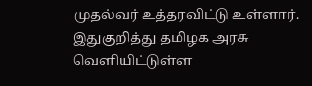முதல்வர் உத்தரவிட்டு உள்ளார். இதுகுறித்து தமிழக அரசு  வெளியிட்டுள்ள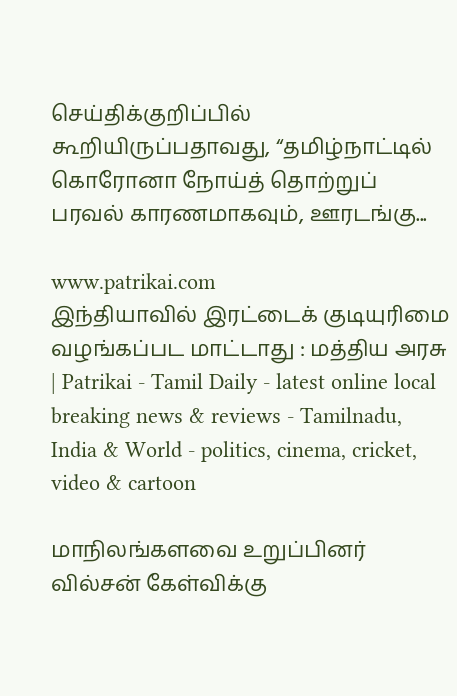செய்திக்குறிப்பில் கூறியிருப்பதாவது, “தமிழ்நாட்டில் கொரோனா நோய்த் தொற்றுப் பரவல் காரணமாகவும், ஊரடங்கு...

www.patrikai.com
இந்தியாவில் இரட்டைக் குடியுரிமை வழங்கப்பட மாட்டாது : மத்திய அரசு | Patrikai - Tamil Daily - latest online local breaking news & reviews - Tamilnadu, India & World - politics, cinema, cricket, video & cartoon

மாநிலங்களவை உறுப்பினர் வில்சன் கேள்விக்கு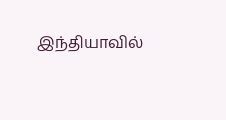இந்தியாவில்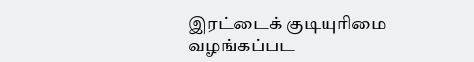இரட்டைக் குடியுரிமை வழங்கப்பட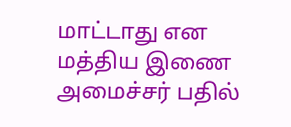மாட்டாது என மத்திய இணை அமைச்சர் பதில்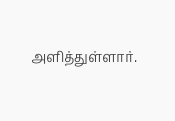அளித்துள்ளார்.